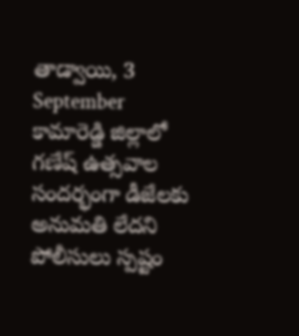తాడ్వాయి, 3 September
కామారెడ్డి జిల్లాలో గణేష్ ఉత్సవాల సందర్భంగా డీజేలకు అనుమతి లేదని పోలీసులు స్పష్టం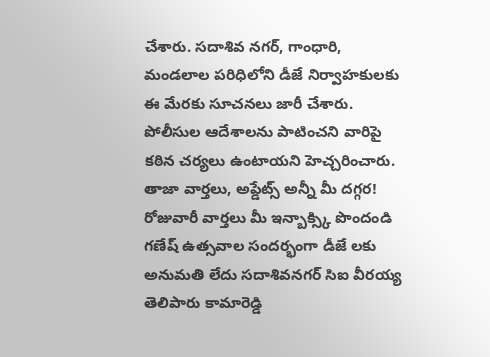చేశారు. సదాశివ నగర్, గాంధారి, మండలాల పరిధిలోని డీజే నిర్వాహకులకు ఈ మేరకు సూచనలు జారీ చేశారు. పోలీసుల ఆదేశాలను పాటించని వారిపై కఠిన చర్యలు ఉంటాయని హెచ్చరించారు.
తాజా వార్తలు, అప్డేట్స్ అన్నీ మీ దగ్గర!
రోజువారీ వార్తలు మీ ఇన్బాక్స్కి పొందండి
గణేష్ ఉత్సవాల సందర్భంగా డీజే లకు అనుమతి లేదు సదాశివనగర్ సిఐ వీరయ్య తెలిపారు కామారెడ్డి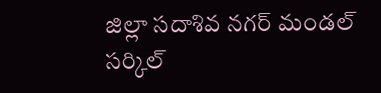జిల్లా సదాశివ నగర్ మండల్ సర్కిల్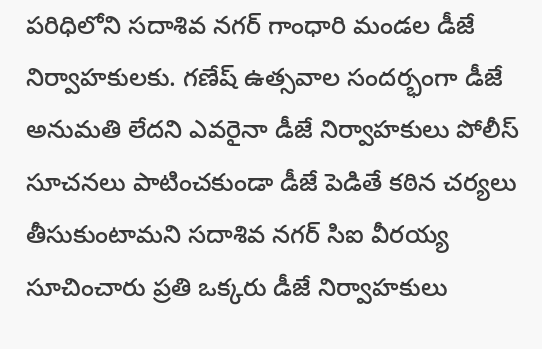పరిధిలోని సదాశివ నగర్ గాంధారి మండల డీజే నిర్వాహకులకు. గణేష్ ఉత్సవాల సందర్భంగా డీజే అనుమతి లేదని ఎవరైనా డీజే నిర్వాహకులు పోలీస్ సూచనలు పాటించకుండా డీజే పెడితే కఠిన చర్యలు తీసుకుంటామని సదాశివ నగర్ సిఐ వీరయ్య సూచించారు ప్రతి ఒక్కరు డీజే నిర్వాహకులు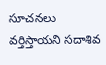సూచనలు వర్తిస్తాయని సదాశివ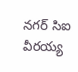నగర్ సిఐ వీరయ్య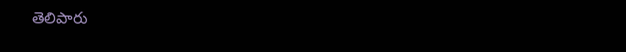తెలిపారు